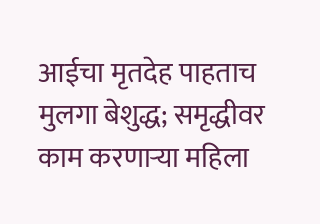आईचा मृतदेह पाहताच मुलगा बेशुद्ध; समृद्धीवर काम करणाऱ्या महिला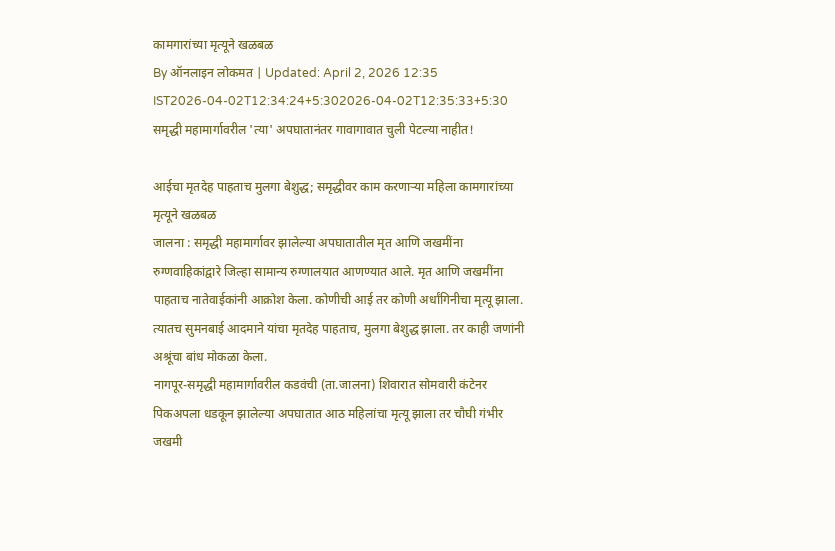कामगारांच्या मृत्यूने खळबळ
By ऑनलाइन लोकमत | Updated: April 2, 2026 12:35 IST2026-04-02T12:34:24+5:302026-04-02T12:35:33+5:30
समृद्धी महामार्गावरील 'त्या' अपघातानंतर गावागावात चुली पेटल्या नाहीत!

आईचा मृतदेह पाहताच मुलगा बेशुद्ध; समृद्धीवर काम करणाऱ्या महिला कामगारांच्या मृत्यूने खळबळ
जालना : समृद्धी महामार्गावर झालेल्या अपघातातील मृत आणि जखमींना रुग्णवाहिकांद्वारे जिल्हा सामान्य रुग्णालयात आणण्यात आले. मृत आणि जखमींना पाहताच नातेवाईकांनी आक्रोश केला. कोणीची आई तर कोणी अर्धांगिनीचा मृत्यू झाला. त्यातच सुमनबाई आदमाने यांचा मृतदेह पाहताच, मुलगा बेशुद्ध झाला. तर काही जणांनी अश्रूंचा बांध मोकळा केला.
नागपूर-समृद्धी महामार्गावरील कडवंची (ता.जालना) शिवारात सोमवारी कंटेनर पिकअपला धडकून झालेल्या अपघातात आठ महिलांचा मृत्यू झाला तर चौघी गंभीर जखमी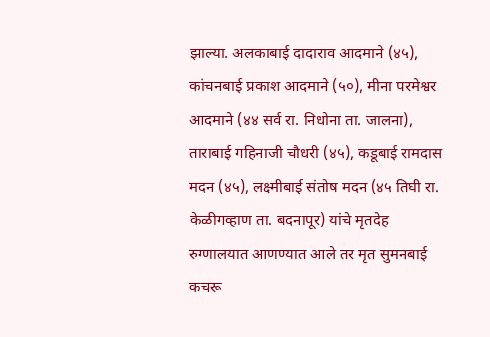झाल्या. अलकाबाई दादाराव आदमाने (४५), कांचनबाई प्रकाश आदमाने (५०), मीना परमेश्वर आदमाने (४४ सर्व रा. निधोना ता. जालना), ताराबाई गहिनाजी चौधरी (४५), कडूबाई रामदास मदन (४५), लक्ष्मीबाई संतोष मदन (४५ तिघी रा. केळीगव्हाण ता. बदनापूर) यांचे मृतदेह रुग्णालयात आणण्यात आले तर मृत सुमनबाई कचरू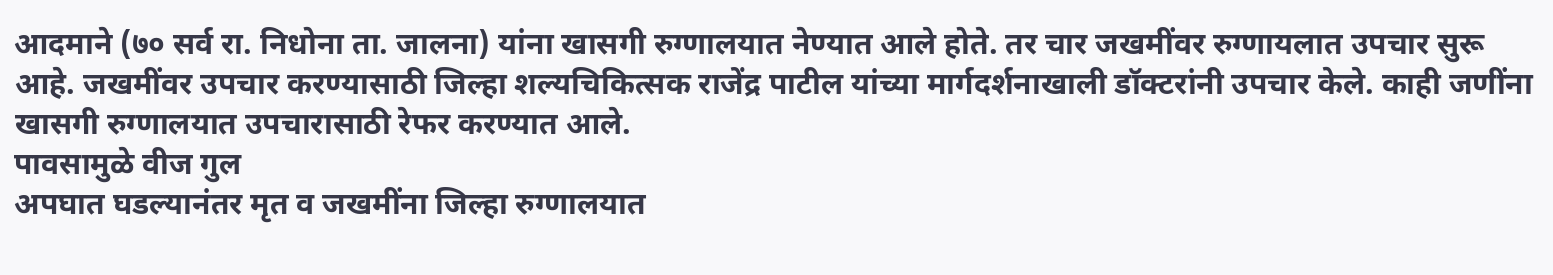आदमाने (७० सर्व रा. निधोना ता. जालना) यांना खासगी रुग्णालयात नेण्यात आले होते. तर चार जखमींवर रुग्णायलात उपचार सुरू आहे. जखमींवर उपचार करण्यासाठी जिल्हा शल्यचिकित्सक राजेंद्र पाटील यांच्या मार्गदर्शनाखाली डॉक्टरांनी उपचार केले. काही जणींना खासगी रुग्णालयात उपचारासाठी रेफर करण्यात आले.
पावसामुळे वीज गुल
अपघात घडल्यानंतर मृत व जखमींना जिल्हा रुग्णालयात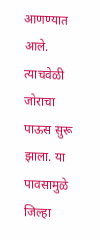आणण्यात आले. त्याचवेळी जोराचा पाऊस सुरू झाला. या पावसामुळे जिल्हा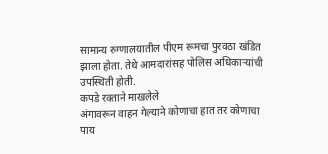सामान्य रुग्णालयातील पीएम रूमचा पुरवठा खंडित झाला होता. तेथे आमदारांसह पोलिस अधिकाऱ्यांची उपस्थिती होती.
कपडे रक्ताने माखलेले
अंगावरून वाहन गेल्याने कोणाचा हात तर कोणाचा पाय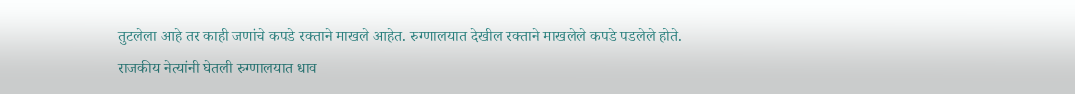तुटलेला आहे तर काही जणांचे कपडे रक्ताने माखले आहेत. रुग्णालयात देखील रक्ताने माखलेले कपडे पडलेले होते.
राजकीय नेत्यांनी घेतली रुग्णालयात धाव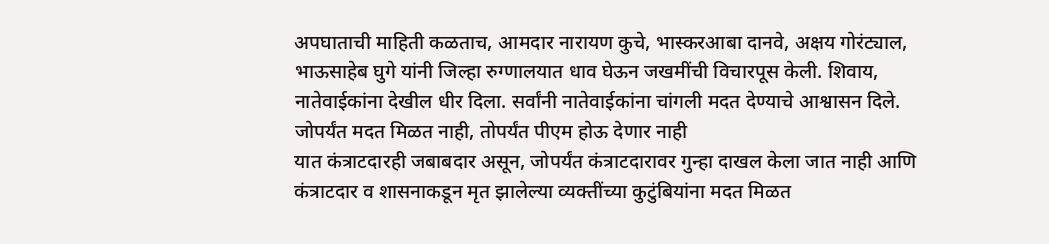अपघाताची माहिती कळताच, आमदार नारायण कुचे, भास्करआबा दानवे, अक्षय गोरंट्याल, भाऊसाहेब घुगे यांनी जिल्हा रुग्णालयात धाव घेऊन जखमींची विचारपूस केली. शिवाय, नातेवाईकांना देखील धीर दिला. सर्वांनी नातेवाईकांना चांगली मदत देण्याचे आश्वासन दिले.
जोपर्यंत मदत मिळत नाही, तोपर्यंत पीएम होऊ देणार नाही
यात कंत्राटदारही जबाबदार असून, जोपर्यंत कंत्राटदारावर गुन्हा दाखल केला जात नाही आणि कंत्राटदार व शासनाकडून मृत झालेल्या व्यक्तींच्या कुटुंबियांना मदत मिळत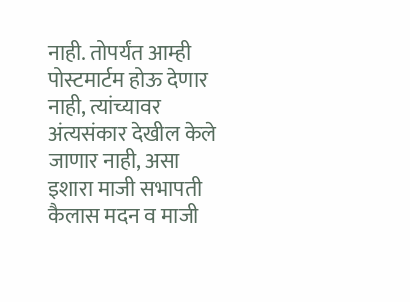नाही. तोपर्यंत आम्ही पोस्टमार्टम होऊ देणार नाही, त्यांच्यावर अंत्यसंकार देखील केले जाणार नाही, असा इशारा माजी सभापती कैलास मदन व माजी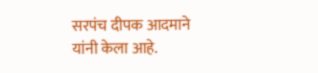सरपंच दीपक आदमाने यांनी केला आहे.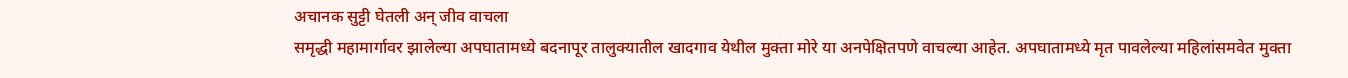अचानक सुट्टी घेतली अन् जीव वाचला
समृद्धी महामार्गावर झालेल्या अपघातामध्ये बदनापूर तालुक्यातील खादगाव येथील मुक्ता मोरे या अनपेक्षितपणे वाचल्या आहेत. अपघातामध्ये मृत पावलेल्या महिलांसमवेत मुक्ता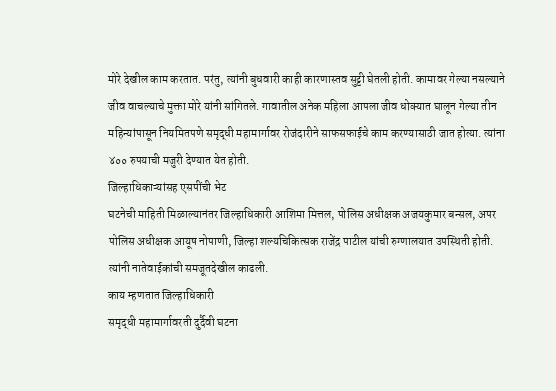मोरे देखील काम करतात. परंतु, त्यांनी बुधवारी काही कारणास्तव सुट्टी घेतली होती. कामावर गेल्या नसल्याने जीव वाचल्याचे मुक्ता मोरे यांनी सांगितले. गावातील अनेक महिला आपला जीव धोक्यात घालून गेल्या तीन महिन्यांपासून नियमितपणे समृद्धी महामार्गावर रोजंदारीने साफसफाईचे काम करण्यासाठी जात होत्या. त्यांना ४०० रुपयाची मजुरी देण्यात येत होती.
जिल्हाधिकाऱ्यांसह एसपींची भेट
घटनेची माहिती मिळाल्यानंतर जिल्हाधिकारी आशिमा मित्तल, पोलिस अधीक्षक अजयकुमार बन्सल, अपर पोलिस अधीक्षक आयूष नोपाणी, जिल्हा शल्यचिकित्सक राजेंद्र पाटील यांची रुग्णालयात उपस्थिती होती. त्यांनी नातेवाईकांची समजूतदेखील काढली.
काय म्हणतात जिल्हाधिकारी
समृद्धी महामार्गावरती दुर्दैवी घटना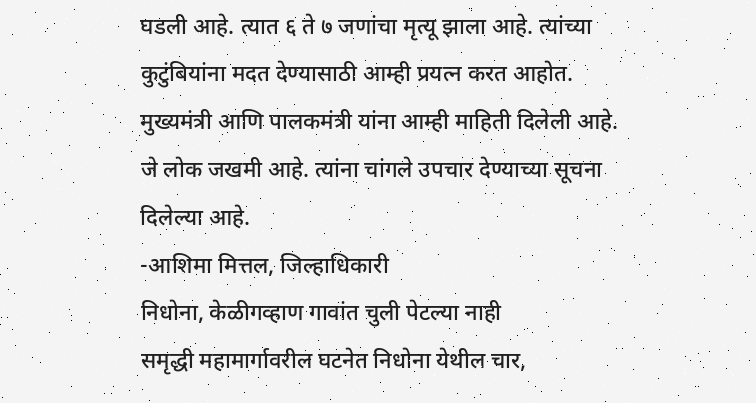घडली आहे. त्यात ६ ते ७ जणांचा मृत्यू झाला आहे. त्यांच्या कुटुंबियांना मदत देण्यासाठी आम्ही प्रयत्न करत आहोत. मुख्यमंत्री आणि पालकमंत्री यांना आम्ही माहिती दिलेली आहे. जे लोक जखमी आहे. त्यांना चांगले उपचार देण्याच्या सूचना दिलेल्या आहे.
-आशिमा मित्तल, जिल्हाधिकारी
निधोना, केळीगव्हाण गावांत चुली पेटल्या नाही
समृद्धी महामार्गावरील घटनेत निधोना येथील चार,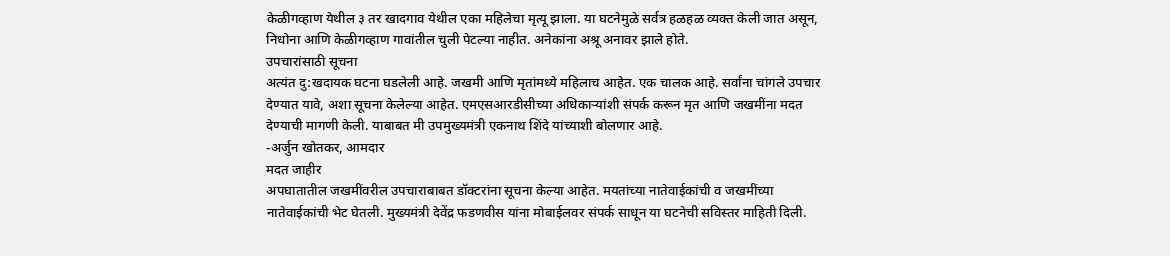केळीगव्हाण येथील ३ तर खादगाव येथील एका महिलेचा मृत्यू झाला. या घटनेमुळे सर्वत्र हळहळ व्यक्त केली जात असून, निधोना आणि केळीगव्हाण गावांतील चुली पेटल्या नाहीत. अनेकांना अश्रू अनावर झाले होते.
उपचारांसाठी सूचना
अत्यंत दु:खदायक घटना घडलेली आहे. जखमी आणि मृतांमध्ये महिलाच आहेत. एक चालक आहे. सर्वांना चांगले उपचार देण्यात यावे, अशा सूचना केलेल्या आहेत. एमएसआरडीसीच्या अधिकाऱ्यांशी संपर्क करून मृत आणि जखमींना मदत देण्याची मागणी केली. याबाबत मी उपमुख्यमंत्री एकनाथ शिंदे यांच्याशी बोलणार आहे.
-अर्जुन खोतकर, आमदार
मदत जाहीर
अपघातातील जखमींवरील उपचाराबाबत डॉक्टरांना सूचना केल्या आहेत. मयतांच्या नातेवाईकांची व जखमींच्या नातेवाईकांची भेट घेतली. मुख्यमंत्री देवेंद्र फडणवीस यांना मोबाईलवर संपर्क साधून या घटनेची सविस्तर माहिती दिली.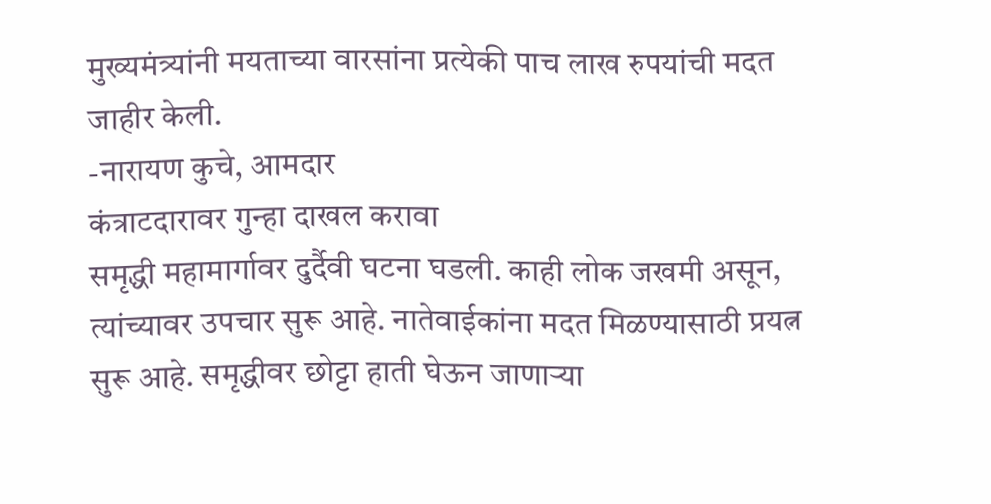मुख्यमंत्र्यांनी मयताच्या वारसांना प्रत्येकी पाच लाख रुपयांची मदत जाहीर केली.
-नारायण कुचे, आमदार
कंत्राटदारावर गुन्हा दाखल करावा
समृद्धी महामार्गावर दुर्दैवी घटना घडली. काही लोक जखमी असून, त्यांच्यावर उपचार सुरू आहे. नातेवाईकांना मदत मिळण्यासाठी प्रयत्न सुरू आहे. समृद्धीवर छोट्टा हाती घेऊन जाणाऱ्या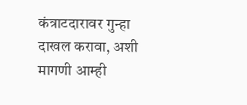कंत्राटदारावर गुन्हा दाखल करावा, अशी मागणी आम्ही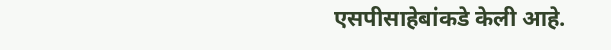एसपीसाहेबांकडे केली आहे.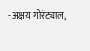-अक्षय गोरंट्याल,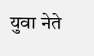युवा नेते